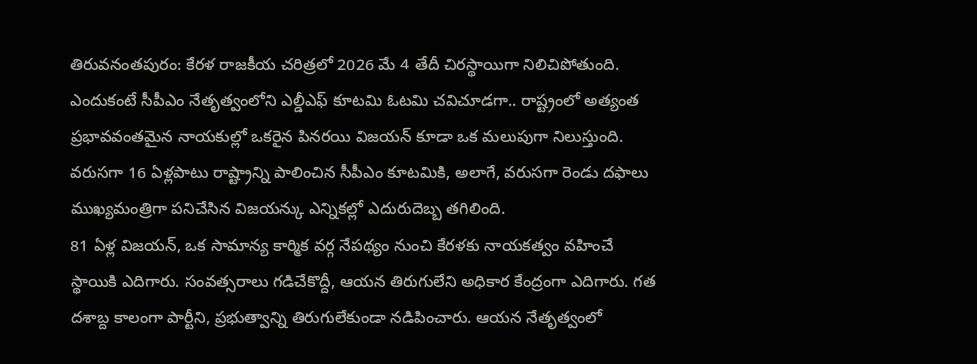తిరువనంతపురం: కేరళ రాజకీయ చరిత్రలో 2026 మే 4 తేదీ చిరస్థాయిగా నిలిచిపోతుంది. ఎందుకంటే సీపీఎం నేతృత్వంలోని ఎల్డీఎఫ్ కూటమి ఓటమి చవిచూడగా.. రాష్ట్రంలో అత్యంత ప్రభావవంతమైన నాయకుల్లో ఒకరైన పినరయి విజయన్ కూడా ఒక మలుపుగా నిలుస్తుంది. వరుసగా 16 ఏళ్లపాటు రాష్ట్రాన్ని పాలించిన సీపీఎం కూటమికి, అలాగే, వరుసగా రెండు దఫాలు ముఖ్యమంత్రిగా పనిచేసిన విజయన్కు ఎన్నికల్లో ఎదురుదెబ్బ తగిలింది.
81 ఏళ్ల విజయన్, ఒక సామాన్య కార్మిక వర్గ నేపథ్యం నుంచి కేరళకు నాయకత్వం వహించే స్థాయికి ఎదిగారు. సంవత్సరాలు గడిచేకొద్దీ, ఆయన తిరుగులేని అధికార కేంద్రంగా ఎదిగారు. గత దశాబ్ద కాలంగా పార్టీని, ప్రభుత్వాన్ని తిరుగులేకుండా నడిపించారు. ఆయన నేతృత్వంలో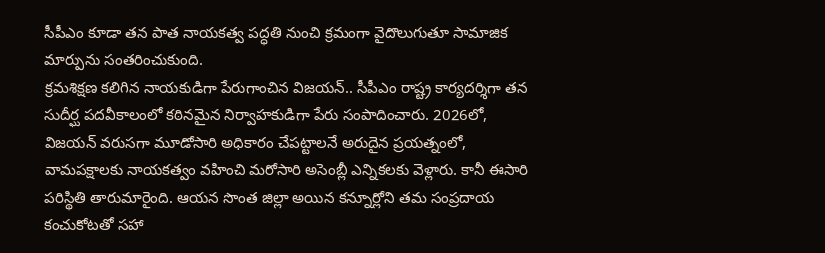సీపీఎం కూడా తన పాత నాయకత్వ పద్ధతి నుంచి క్రమంగా వైదొలుగుతూ సామాజిక మార్పును సంతరించుకుంది.
క్రమశిక్షణ కలిగిన నాయకుడిగా పేరుగాంచిన విజయన్.. సీపీఎం రాష్ట్ర కార్యదర్శిగా తన సుదీర్ఘ పదవీకాలంలో కఠినమైన నిర్వాహకుడిగా పేరు సంపాదించారు. 2026లో, విజయన్ వరుసగా మూడోసారి అధికారం చేపట్టాలనే అరుదైన ప్రయత్నంలో, వామపక్షాలకు నాయకత్వం వహించి మరోసారి అసెంబ్లీ ఎన్నికలకు వెళ్లారు. కానీ ఈసారి పరిస్థితి తారుమారైంది. ఆయన సొంత జిల్లా అయిన కన్నూర్లోని తమ సంప్రదాయ కంచుకోటతో సహా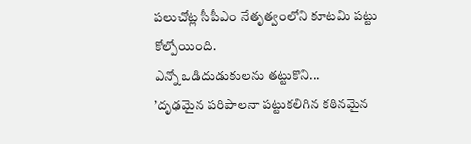పలుచోట్ల సీపీఎం నేతృత్వంలోని కూటమి పట్టు కోల్పోయింది.
ఎన్నో ఒడిదుడుకులను తట్టుకొని...
’దృఢమైన పరిపాలనా పట్టుకలిగిన కఠినమైన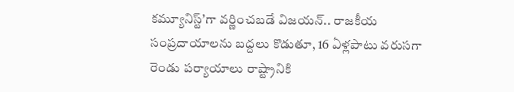కమ్యూనిస్ట్’గా వర్ణించబడే విజయన్.. రాజకీయ సంప్రదాయాలను బద్దలు కొడుతూ, 16 ఏళ్లపాటు వరుసగా రెండు పర్యాయాలు రాష్ట్రానికి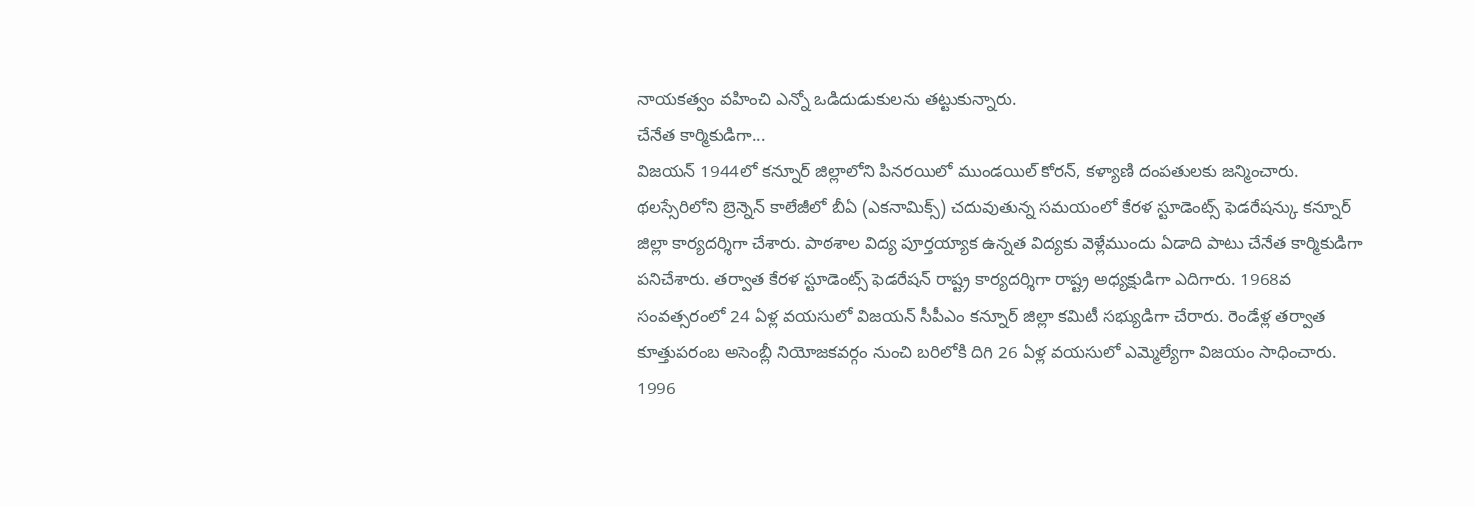నాయకత్వం వహించి ఎన్నో ఒడిదుడుకులను తట్టుకున్నారు.
చేనేత కార్మికుడిగా...
విజయన్ 1944లో కన్నూర్ జిల్లాలోని పినరయిలో ముండయిల్ కోరన్, కళ్యాణి దంపతులకు జన్మించారు. థలస్సేరిలోని బ్రెన్నెన్ కాలేజీలో బీఏ (ఎకనామిక్స్) చదువుతున్న సమయంలో కేరళ స్టూడెంట్స్ ఫెడరేషన్కు కన్నూర్ జిల్లా కార్యదర్శిగా చేశారు. పాఠశాల విద్య పూర్తయ్యాక ఉన్నత విద్యకు వెళ్లేముందు ఏడాది పాటు చేనేత కార్మికుడిగా పనిచేశారు. తర్వాత కేరళ స్టూడెంట్స్ ఫెడరేషన్ రాష్ట్ర కార్యదర్శిగా రాష్ట్ర అధ్యక్షుడిగా ఎదిగారు. 1968వ సంవత్సరంలో 24 ఏళ్ల వయసులో విజయన్ సీపీఎం కన్నూర్ జిల్లా కమిటీ సభ్యుడిగా చేరారు. రెండేళ్ల తర్వాత కూత్తుపరంబ అసెంబ్లీ నియోజకవర్గం నుంచి బరిలోకి దిగి 26 ఏళ్ల వయసులో ఎమ్మెల్యేగా విజయం సాధించారు.
1996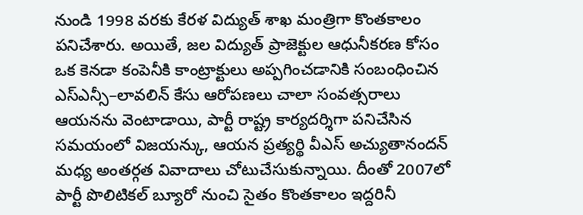నుండి 1998 వరకు కేరళ విద్యుత్ శాఖ మంత్రిగా కొంతకాలం పనిచేశారు. అయితే, జల విద్యుత్ ప్రాజెక్టుల ఆధునీకరణ కోసం ఒక కెనడా కంపెనీకి కాంట్రాక్టులు అప్పగించడానికి సంబంధించిన ఎస్ఎన్సీ–లావలిన్ కేసు ఆరోపణలు చాలా సంవత్సరాలు ఆయనను వెంటాడాయి, పార్టీ రాష్ట్ర కార్యదర్శిగా పనిచేసిన సమయంలో విజయన్కు, ఆయన ప్రత్యర్థి వీఎస్ అచ్యుతానందన్ మధ్య అంతర్గత వివాదాలు చోటుచేసుకున్నాయి. దీంతో 2007లో పార్టీ పొలిటికల్ బ్యూరో నుంచి సైతం కొంతకాలం ఇద్దరినీ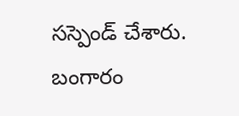సస్పెండ్ చేశారు. బంగారం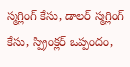స్మగ్లింగ్ కేసు, డాలర్ స్మగ్లింగ్ కేసు, స్ప్రింక్లర్ ఒప్పందం,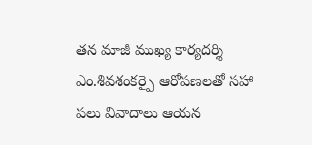తన మాజీ ముఖ్య కార్యదర్శి ఎం.శివశంకర్పై ఆరోపణలతో సహా పలు వివాదాలు ఆయన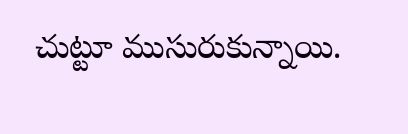చుట్టూ ముసురుకున్నాయి.